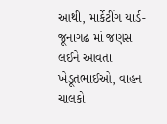આથી, માર્કેટીંગ યાર્ડ-જૂનાગઢ માં જણસ લઈને આવતા ખેડૂતભાઈઓ, વાહન ચાલકો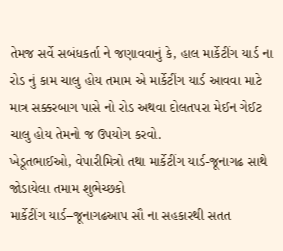તેમજ સર્વે સબંધકર્તા ને જણાવવાનું કે, હાલ માર્કેટીંગ યાર્ડ ના રોડ નું કામ ચાલુ હોય તમામ એ માર્કેટીંગ યાર્ડ આવવા માટે માત્ર સક્કરબાગ પાસે નો રોડ અથવા દોલતપરા મેઈન ગેઈટ ચાલુ હોય તેમનો જ ઉપયોગ કરવો.
ખેડૂતભાઈઓ, વેપારીમિત્રો તથા માર્કેટીંગ યાર્ડ-જૂનાગઢ સાથે જોડાયેલા તમામ શુભેચ્છકો
માર્કેટીંગ યાર્ડ–જૂનાગઢઆપ સૌ ના સહકારથી સતત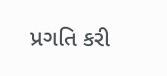પ્રગતિ કરી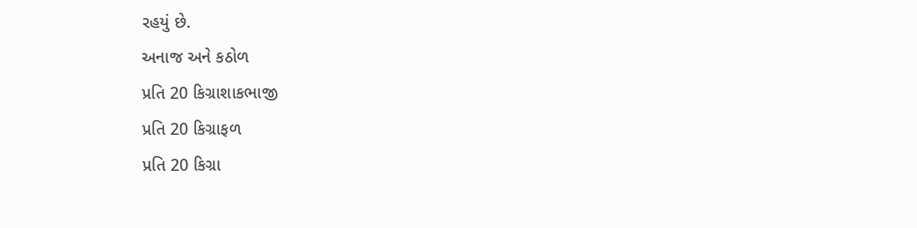રહયું છે.
અનાજ અને કઠોળ
પ્રતિ 20 કિગ્રાશાકભાજી
પ્રતિ 20 કિગ્રાફળ
પ્રતિ 20 કિગ્રા